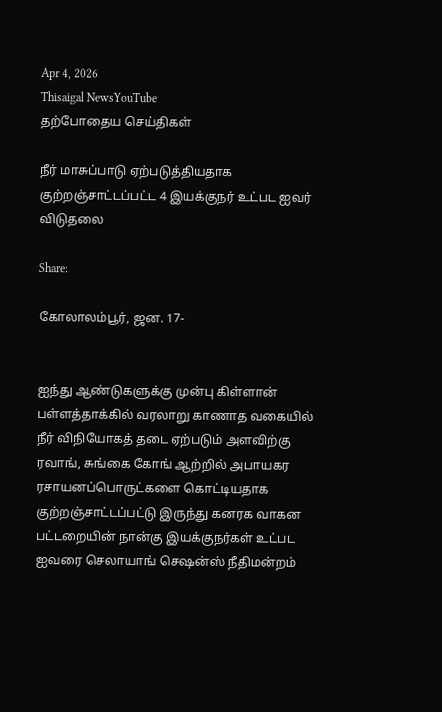Apr 4, 2026
Thisaigal NewsYouTube
தற்போதைய செய்திகள்

நீர் மாசுப்பாடு ஏற்படுத்தியதாக குற்றஞ்சாட்டப்பட்ட 4 இயக்குநர் உட்பட ஐவர் விடுதலை

Share:

கோலாலம்பூர், ஜன. 17-


ஐந்து ஆண்டுகளுக்கு முன்பு கிள்ளான் பள்ளத்தாக்கில் வரலாறு காணாத வகையில் நீர் விநியோகத் தடை ஏற்படும் அளவிற்கு ரவாங், சுங்கை கோங் ஆற்றில் அபாயகர ரசாயனப்பொருட்களை கொட்டியதாக குற்றஞ்சாட்டப்பட்டு இருந்து கனரக வாகன பட்டறையின் நான்கு இயக்குநர்கள் உட்பட ஐவரை செலாயாங் செஷன்ஸ் நீதிமன்றம்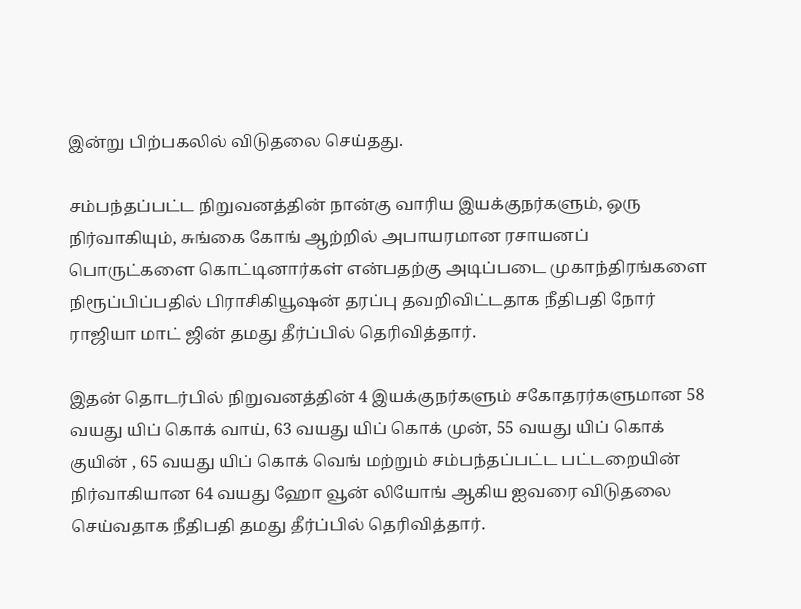இன்று பிற்பகலில் விடுதலை செய்தது.

சம்பந்தப்பட்ட நிறுவனத்தின் நான்கு வாரிய இயக்குநர்களும், ஒரு நிர்வாகியும், சுங்கை கோங் ஆற்றில் அபாயரமான ரசாயனப் பொருட்களை கொட்டினார்கள் என்பதற்கு அடிப்படை முகாந்திரங்களை நிரூப்பிப்பதில் பிராசிகியூஷன் தரப்பு தவறிவிட்டதாக நீதிபதி நோர் ராஜியா மாட் ஜின் தமது தீர்ப்பில் தெரிவித்தார்.

இதன் தொடர்பில் நிறுவனத்தின் 4 இயக்குநர்களும் சகோதரர்களுமான 58 வயது யிப் கொக் வாய், 63 வயது யிப் கொக் முன், 55 வயது யிப் கொக் குயின் , 65 வயது யிப் கொக் வெங் மற்றும் சம்பந்தப்பட்ட பட்டறையின் நிர்வாகியான 64 வயது ஹோ வூன் லியோங் ஆகிய ஐவரை விடுதலை செய்வதாக நீதிபதி தமது தீர்ப்பில் தெரிவித்தார்.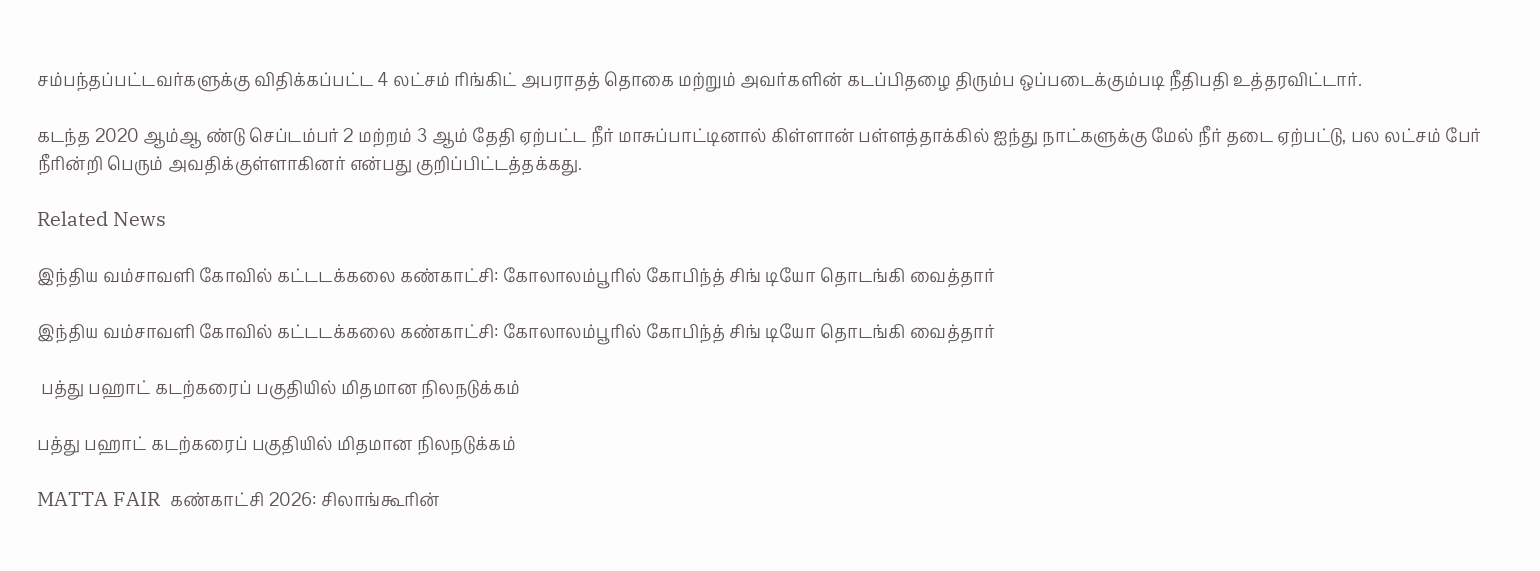சம்பந்தப்பட்டவர்களுக்கு விதிக்கப்பட்ட 4 லட்சம் ரிங்கிட் அபராதத் தொகை மற்றும் அவர்களின் கடப்பிதழை திரும்ப ஒப்படைக்கும்படி நீதிபதி உத்தரவிட்டார்.

கடந்த 2020 ஆம்ஆ ண்டு செப்டம்பர் 2 மற்றம் 3 ஆம் தேதி ஏற்பட்ட நீர் மாசுப்பாட்டினால் கிள்ளான் பள்ளத்தாக்கில் ஐந்து நாட்களுக்கு மேல் நீர் தடை ஏற்பட்டு, பல லட்சம் பேர் நீரின்றி பெரும் அவதிக்குள்ளாகினர் என்பது குறிப்பிட்டத்தக்கது.

Related News

இந்திய வம்சாவளி கோவில் கட்டடக்கலை கண்காட்சி: கோலாலம்பூரில் கோபிந்த் சிங் டியோ தொடங்கி வைத்தார்

இந்திய வம்சாவளி கோவில் கட்டடக்கலை கண்காட்சி: கோலாலம்பூரில் கோபிந்த் சிங் டியோ தொடங்கி வைத்தார்

 பத்து பஹாட் கடற்கரைப் பகுதியில் மிதமான நிலநடுக்கம்

பத்து பஹாட் கடற்கரைப் பகுதியில் மிதமான நிலநடுக்கம்

MATTA FAIR  கண்காட்சி 2026: சிலாங்கூரின்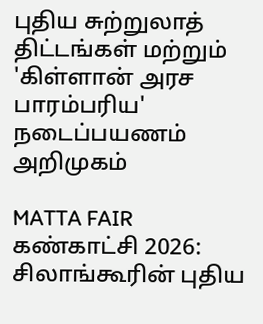புதிய சுற்றுலாத் திட்டங்கள் மற்றும் 'கிள்ளான் அரச பாரம்பரிய' நடைப்பயணம் அறிமுகம்

MATTA FAIR கண்காட்சி 2026: சிலாங்கூரின் புதிய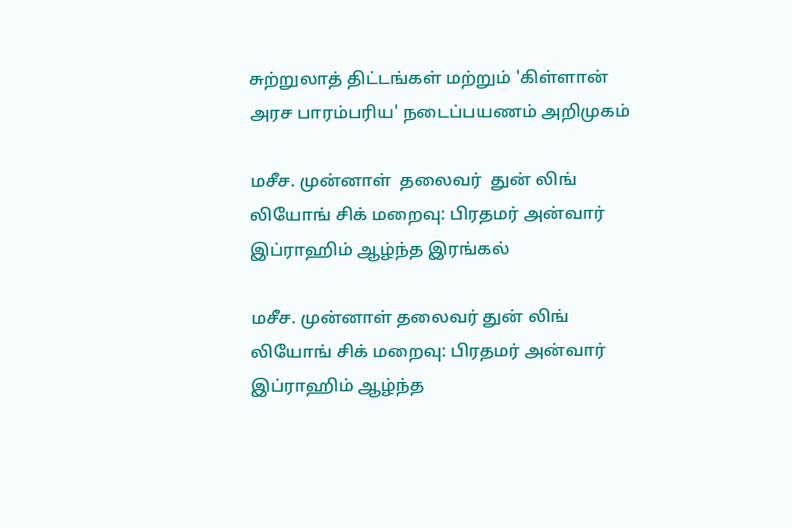சுற்றுலாத் திட்டங்கள் மற்றும் 'கிள்ளான் அரச பாரம்பரிய' நடைப்பயணம் அறிமுகம்

மசீச. முன்னாள்  தலைவர்  துன் லிங் லியோங் சிக் மறைவு: பிரதமர் அன்வார் இப்ராஹிம் ஆழ்ந்த இரங்கல்

மசீச. முன்னாள் தலைவர் துன் லிங் லியோங் சிக் மறைவு: பிரதமர் அன்வார் இப்ராஹிம் ஆழ்ந்த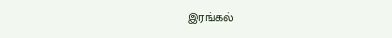இரங்கல்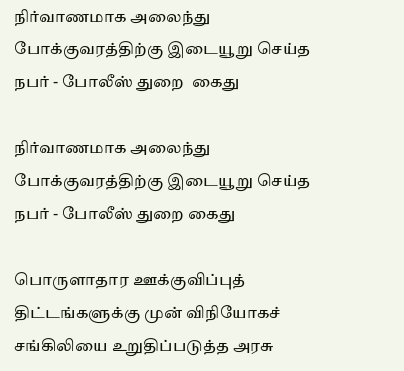நிர்வாணமாக அலைந்து போக்குவரத்திற்கு இடையூறு செய்த நபர் - போலீஸ் துறை  கைது

நிர்வாணமாக அலைந்து போக்குவரத்திற்கு இடையூறு செய்த நபர் - போலீஸ் துறை கைது

பொருளாதார ஊக்குவிப்புத் திட்டங்களுக்கு முன் விநியோகச் சங்கிலியை உறுதிப்படுத்த அரசு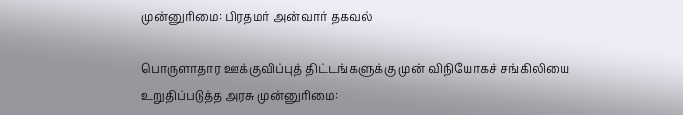முன்னுரிமை: பிரதமர் அன்வார் தகவல்

பொருளாதார ஊக்குவிப்புத் திட்டங்களுக்கு முன் விநியோகச் சங்கிலியை உறுதிப்படுத்த அரசு முன்னுரிமை: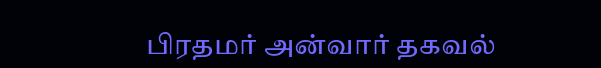பிரதமர் அன்வார் தகவல்